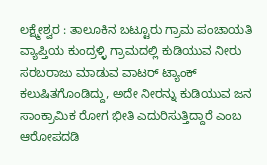ಲಕ್ಷ್ಮೇಶ್ವರ : ತಾಲೂಕಿನ ಬಟ್ಟೂರು ಗ್ರಾಮ ಪಂಚಾಯತಿ ವ್ಯಾಪ್ತಿಯ ಕುಂದ್ರಳ್ಳಿ ಗ್ರಾಮದಲ್ಲಿ ಕುಡಿಯುವ ನೀರು ಸರಬರಾಜು ಮಾಡುವ ವಾಟರ್ ಟ್ಯಾಂಕ್ ಕಲುಷಿತಗೊಂಡಿದ್ದು, ಅದೇ ನೀರನ್ನು ಕುಡಿಯುವ ಜನ ಸಾಂಕ್ರಾಮಿಕ ರೋಗ ಭೀತಿ ಎದುರಿಸುತ್ತಿದ್ದಾರೆ ಎಂಬ ಆರೋಪದಡಿ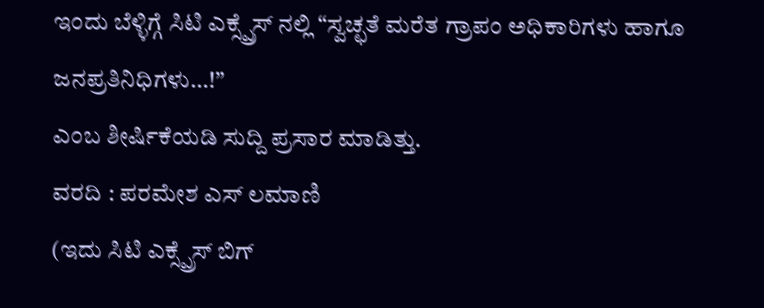ಇಂದು ಬೆಳ್ಳಿಗ್ಗೆ ಸಿಟಿ ಎಕ್ಸ್ಪ್ರೆಸ್ ನಲ್ಲಿ “ಸ್ವಚ್ಛತೆ ಮರೆತ ಗ್ರಾಪಂ ಅಧಿಕಾರಿಗಳು ಹಾಗೂ ಜನಪ್ರತಿನಿಧಿಗಳು…!”
ಎಂಬ ಶೀರ್ಷಿಕೆಯಡಿ ಸುದ್ದಿ ಪ್ರಸಾರ ಮಾಡಿತ್ತು.
ವರದಿ : ಪರಮೇಶ ಎಸ್ ಲಮಾಣಿ
(ಇದು ಸಿಟಿ ಎಕ್ಸ್ಪ್ರೆಸ್ ಬಿಗ್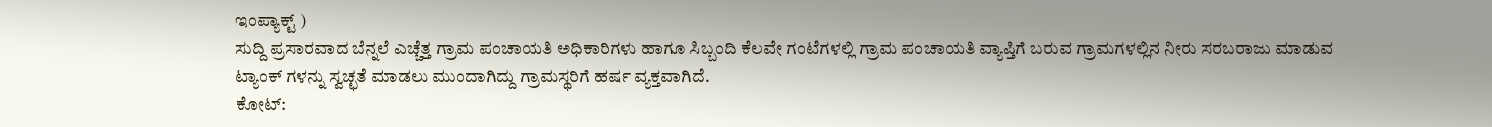ಇಂಪ್ಯಾಕ್ಟ್ )
ಸುದ್ದಿ ಪ್ರಸಾರವಾದ ಬೆನ್ನಲೆ ಎಚ್ಚೆತ್ತ ಗ್ರಾಮ ಪಂಚಾಯತಿ ಅಧಿಕಾರಿಗಳು ಹಾಗೂ ಸಿಬ್ಬಂದಿ ಕೆಲವೇ ಗಂಟೆಗಳಲ್ಲಿ ಗ್ರಾಮ ಪಂಚಾಯತಿ ವ್ಯಾಪ್ತಿಗೆ ಬರುವ ಗ್ರಾಮಗಳಲ್ಲಿನ ನೀರು ಸರಬರಾಜು ಮಾಡುವ ಟ್ಯಾಂಕ್ ಗಳನ್ನು ಸ್ವಚ್ಛತೆ ಮಾಡಲು ಮುಂದಾಗಿದ್ದು ಗ್ರಾಮಸ್ಥರಿಗೆ ಹರ್ಷ ವ್ಯಕ್ತವಾಗಿದೆ.
ಕೋಟ್: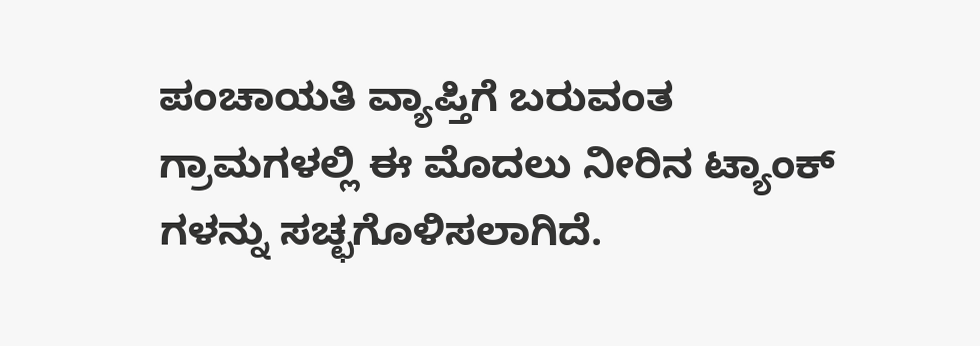ಪಂಚಾಯತಿ ವ್ಯಾಪ್ತಿಗೆ ಬರುವಂತ ಗ್ರಾಮಗಳಲ್ಲಿ ಈ ಮೊದಲು ನೀರಿನ ಟ್ಯಾಂಕ್ ಗಳನ್ನು ಸಚ್ಛಗೊಳಿಸಲಾಗಿದೆ.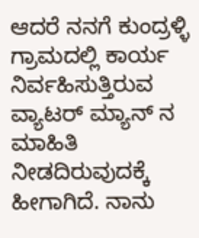ಆದರೆ ನನಗೆ ಕುಂದ್ರಳ್ಳಿ ಗ್ರಾಮದಲ್ಲಿ ಕಾರ್ಯ ನಿರ್ವಹಿಸುತ್ತಿರುವ ವ್ಯಾಟರ್ ಮ್ಯಾನ್ ನ ಮಾಹಿತಿ ನೀಡದಿರುವುದಕ್ಕೆ ಹೀಗಾಗಿದೆ. ನಾನು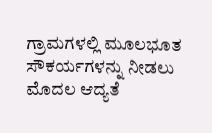ಗ್ರಾಮಗಳಲ್ಲಿ ಮೂಲಭೂತ ಸೌಕರ್ಯಗಳನ್ನು ನೀಡಲು ಮೊದಲ ಆದ್ಯತೆ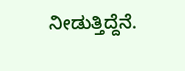ನೀಡುತ್ತಿದ್ದೆನೆ.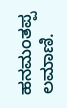ಹನಮಂತಪ್ಪ ಲಮಾಣಿ.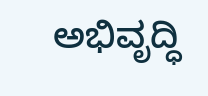ಅಭಿವೃದ್ಧಿ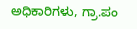ಅಧಿಕಾರಿಗಳು, ಗ್ರಾ.ಪಂ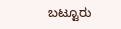ಬಟ್ಟೂರು